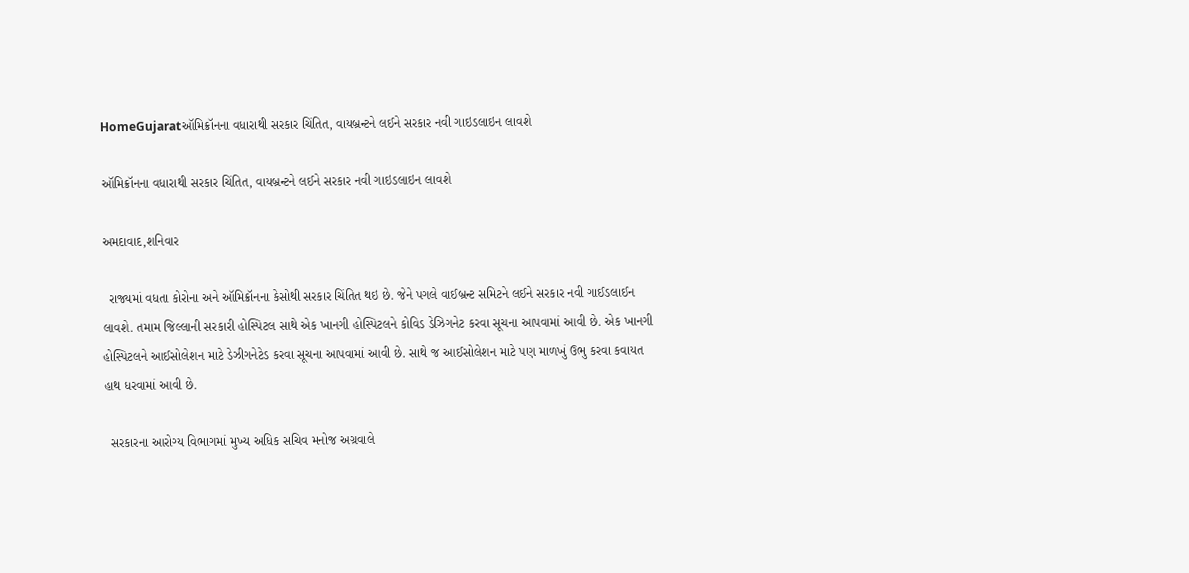HomeGujaratઑમિક્રૉનના વધારાથી સરકાર ચિંતિત, વાયબ્રન્ટને લઈને સરકાર નવી ગાઇડલાઇન લાવશે

ઑમિક્રૉનના વધારાથી સરકાર ચિંતિત, વાયબ્રન્ટને લઈને સરકાર નવી ગાઇડલાઇન લાવશે

અમદાવાદ,શનિવાર

  રાજ્યમાં વધતા કોરોના અને ઑમિક્રૉનના કેસોથી સરકાર ચિંતિત થઇ છે. જેને પગલે વાઈબ્રન્ટ સમિટને લઈને સરકાર નવી ગાઈડલાઈન લાવશે. તમામ જિલ્લાની સરકારી હોસ્પિટલ સાથે એક ખાનગી હોસ્પિટલને કોવિડ ડેઝિગનેટ કરવા સૂચના આપવામાં આવી છે. એક ખાનગી હોસ્પિટલને આઈસોલેશન માટે ડેઝીગનેટેડ કરવા સૂચના આપવામાં આવી છે. સાથે જ આઈસોલેશન માટે પણ માળખું ઉભુ કરવા કવાયત હાથ ધરવામાં આવી છે.

  સરકારના આરોગ્ય વિભાગમાં મુખ્ય અધિક સચિવ મનોજ અગ્રવાલે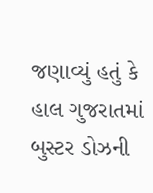જણાવ્યું હતું કે હાલ ગુજરાતમાં બુસ્ટર ડોઝની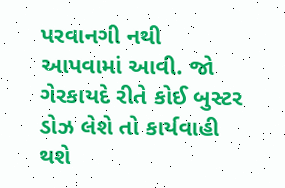પરવાનગી નથી આપવામાં આવી. જો ગેરકાયદે રીતે કોઈ બુસ્ટર ડોઝ લેશે તો કાર્યવાહી થશે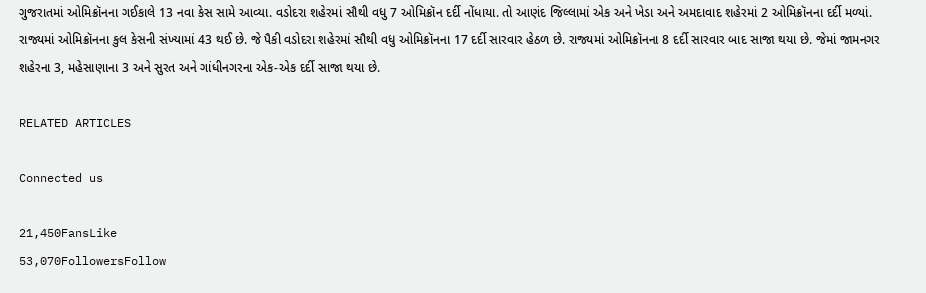ગુજરાતમાં ઓમિક્રૉનના ગઈકાલે 13 નવા કેસ સામે આવ્યા. વડોદરા શહેરમાં સૌથી વધુ 7 ઓમિક્રૉન દર્દી નોંધાયા. તો આણંદ જિલ્લામાં એક અને ખેડા અને અમદાવાદ શહેરમાં 2 ઓમિક્રૉનના દર્દી મળ્યાં. રાજ્યમાં ઓમિક્રૉનના કુલ કેસની સંખ્યામાં 43 થઈ છે. જે પૈકી વડોદરા શહેરમાં સૌથી વધુ ઓમિક્રૉનના 17 દર્દી સારવાર હેઠળ છે. રાજ્યમાં ઓમિક્રૉનના 8 દર્દી સારવાર બાદ સાજા થયા છે. જેમાં જામનગર શહેરના 3, મહેસાણાના 3 અને સુરત અને ગાંધીનગરના એક-એક દર્દી સાજા થયા છે.

RELATED ARTICLES

Connected us

21,450FansLike
53,070FollowersFollow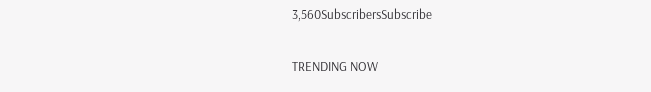3,560SubscribersSubscribe

TRENDING NOW